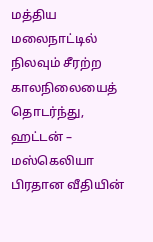மத்திய மலைநாட்டில் நிலவும் சீரற்ற காலநிலையைத் தொடர்ந்து, ஹட்டன் – மஸ்கெலியா பிரதான வீதியின்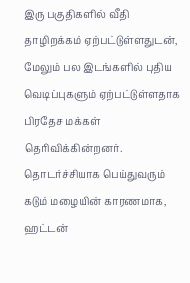இரு பகுதிகளில் வீதி தாழிறக்கம் ஏற்பட்டுள்ளதுடன், மேலும் பல இடங்களில் புதிய வெடிப்புகளும் ஏற்பட்டுள்ளதாக பிரதேச மக்கள் தெரிவிக்கின்றனர்.
தொடர்ச்சியாக பெய்துவரும் கடும் மழையின் காரணமாக, ஹட்டன்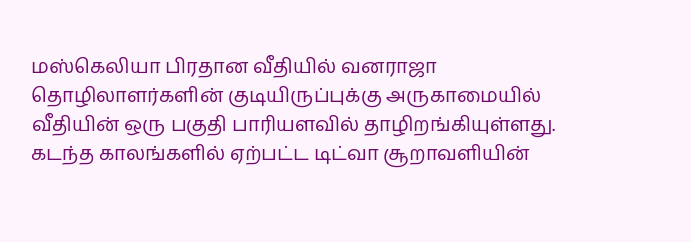மஸ்கெலியா பிரதான வீதியில் வனராஜா தொழிலாளர்களின் குடியிருப்புக்கு அருகாமையில் வீதியின் ஒரு பகுதி பாரியளவில் தாழிறங்கியுள்ளது.
கடந்த காலங்களில் ஏற்பட்ட டிட்வா சூறாவளியின்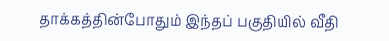தாக்கத்தின்போதும் இந்தப் பகுதியில் வீதி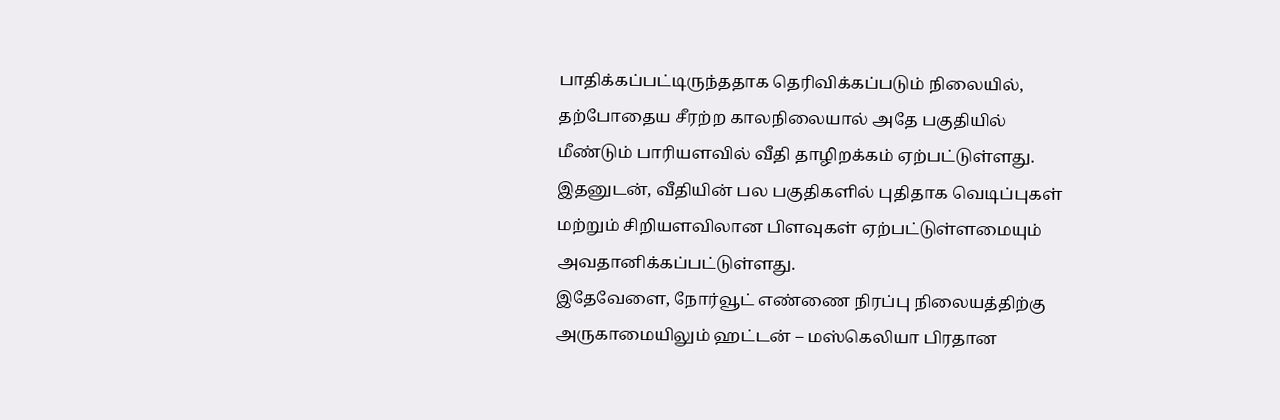பாதிக்கப்பட்டிருந்ததாக தெரிவிக்கப்படும் நிலையில், தற்போதைய சீரற்ற காலநிலையால் அதே பகுதியில் மீண்டும் பாரியளவில் வீதி தாழிறக்கம் ஏற்பட்டுள்ளது.
இதனுடன், வீதியின் பல பகுதிகளில் புதிதாக வெடிப்புகள் மற்றும் சிறியளவிலான பிளவுகள் ஏற்பட்டுள்ளமையும் அவதானிக்கப்பட்டுள்ளது.
இதேவேளை, நோர்வூட் எண்ணை நிரப்பு நிலையத்திற்கு அருகாமையிலும் ஹட்டன் – மஸ்கெலியா பிரதான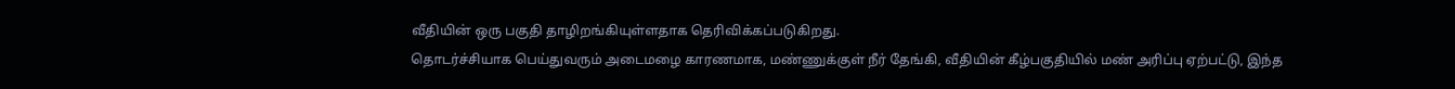வீதியின் ஒரு பகுதி தாழிறங்கியுள்ளதாக தெரிவிக்கப்படுகிறது.
தொடர்ச்சியாக பெய்துவரும் அடைமழை காரணமாக, மண்ணுக்குள் நீர் தேங்கி, வீதியின் கீழ்பகுதியில் மண் அரிப்பு ஏற்பட்டு, இந்த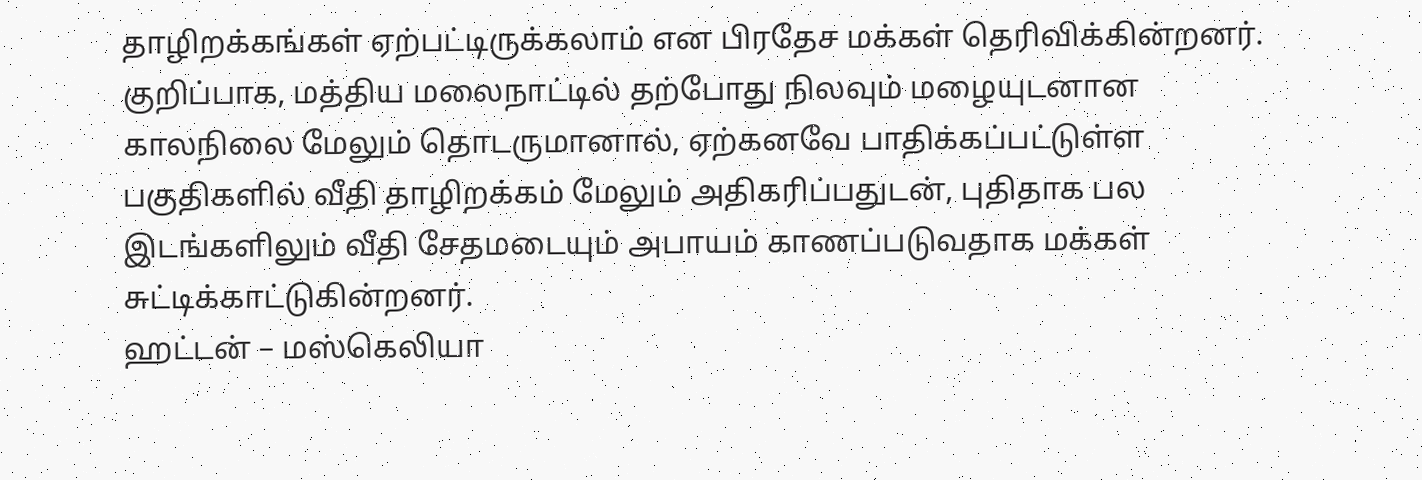தாழிறக்கங்கள் ஏற்பட்டிருக்கலாம் என பிரதேச மக்கள் தெரிவிக்கின்றனர்.
குறிப்பாக, மத்திய மலைநாட்டில் தற்போது நிலவும் மழையுடனான காலநிலை மேலும் தொடருமானால், ஏற்கனவே பாதிக்கப்பட்டுள்ள பகுதிகளில் வீதி தாழிறக்கம் மேலும் அதிகரிப்பதுடன், புதிதாக பல இடங்களிலும் வீதி சேதமடையும் அபாயம் காணப்படுவதாக மக்கள் சுட்டிக்காட்டுகின்றனர்.
ஹட்டன் – மஸ்கெலியா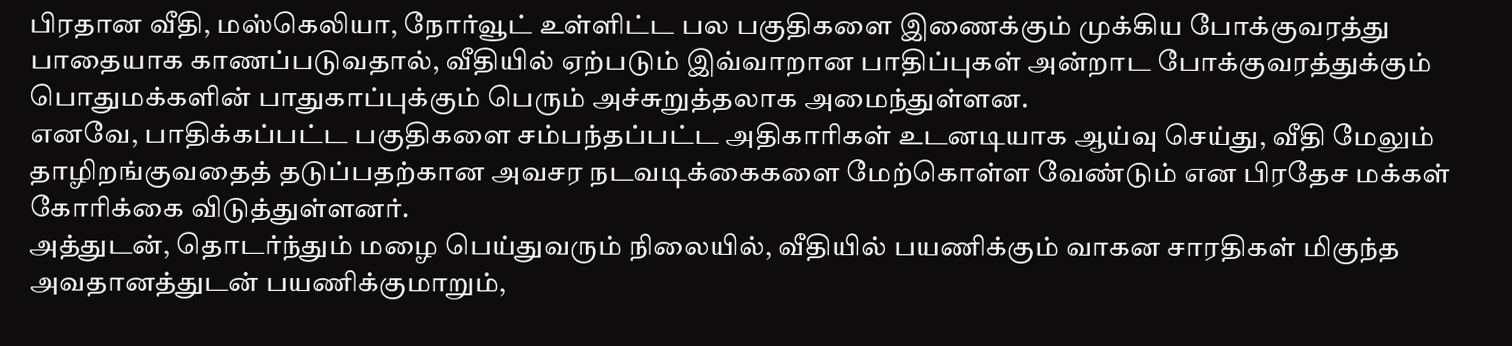பிரதான வீதி, மஸ்கெலியா, நோர்வூட் உள்ளிட்ட பல பகுதிகளை இணைக்கும் முக்கிய போக்குவரத்து பாதையாக காணப்படுவதால், வீதியில் ஏற்படும் இவ்வாறான பாதிப்புகள் அன்றாட போக்குவரத்துக்கும் பொதுமக்களின் பாதுகாப்புக்கும் பெரும் அச்சுறுத்தலாக அமைந்துள்ளன.
எனவே, பாதிக்கப்பட்ட பகுதிகளை சம்பந்தப்பட்ட அதிகாரிகள் உடனடியாக ஆய்வு செய்து, வீதி மேலும் தாழிறங்குவதைத் தடுப்பதற்கான அவசர நடவடிக்கைகளை மேற்கொள்ள வேண்டும் என பிரதேச மக்கள் கோரிக்கை விடுத்துள்ளனர்.
அத்துடன், தொடர்ந்தும் மழை பெய்துவரும் நிலையில், வீதியில் பயணிக்கும் வாகன சாரதிகள் மிகுந்த அவதானத்துடன் பயணிக்குமாறும்,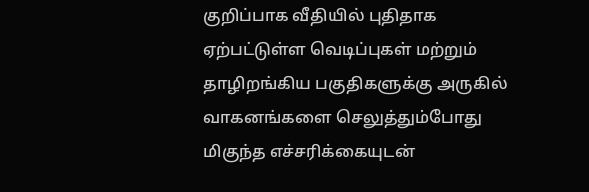குறிப்பாக வீதியில் புதிதாக ஏற்பட்டுள்ள வெடிப்புகள் மற்றும் தாழிறங்கிய பகுதிகளுக்கு அருகில் வாகனங்களை செலுத்தும்போது மிகுந்த எச்சரிக்கையுடன்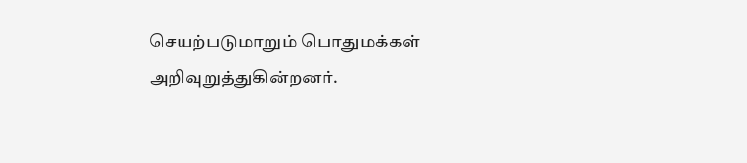செயற்படுமாறும் பொதுமக்கள் அறிவுறுத்துகின்றனர்.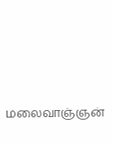மலைவாஞ்ஞன்